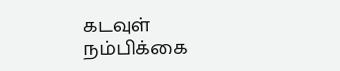கடவுள்
நம்பிக்கை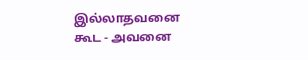இல்லாதவனை கூட - அவனை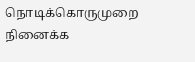நொடிக்கொருமுறை
நினைக்க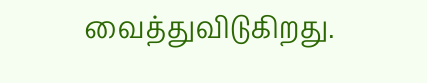வைத்துவிடுகிறது.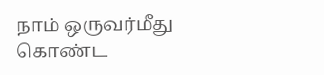நாம் ஒருவர்மீது
கொண்ட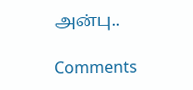அன்பு..

Comments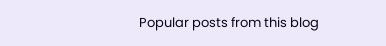Popular posts from this blog